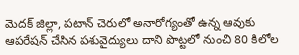మెదక్ జిల్లా, పటాన్ చెరులో అనారోగ్యంతో ఉన్న ఆవుకు ఆపరేషన్‌ చేసిన పశువైద్యులు దాని పొట్టలో నుంచి 80 కిలోల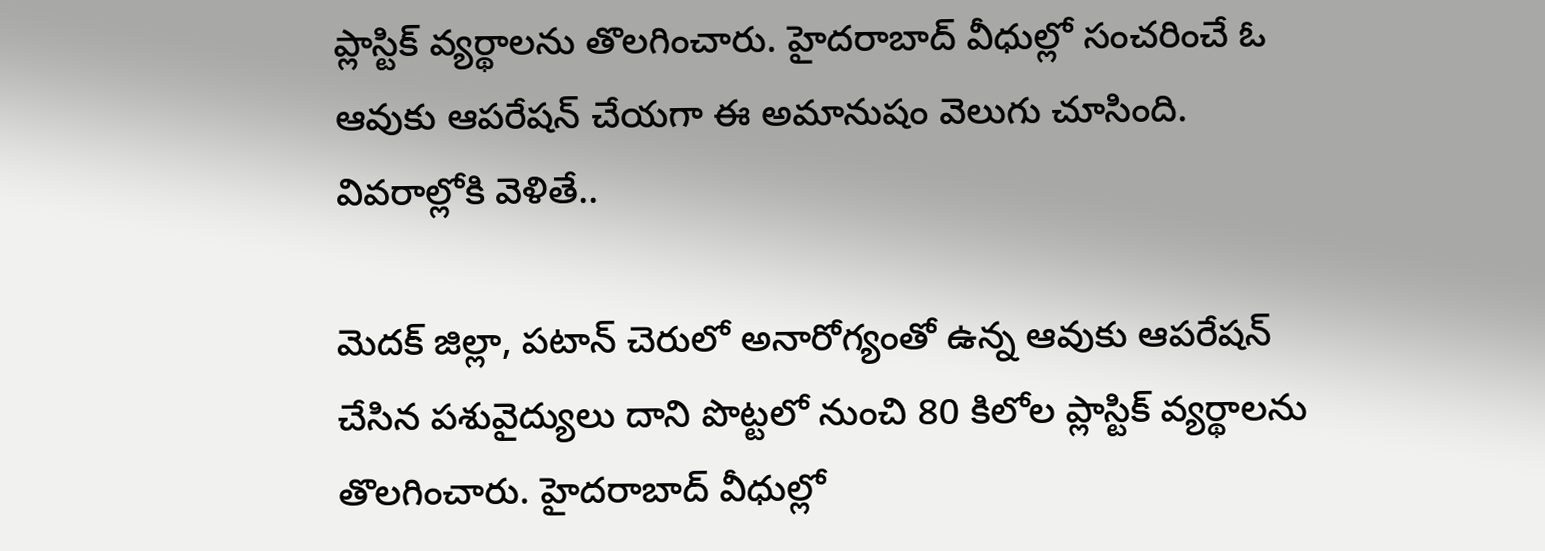ప్లాస్టిక్‌ వ్యర్థాలను తొలగించారు. హైదరాబాద్‌ వీధుల్లో సంచరించే ఓ ఆవుకు ఆపరేషన్ చేయగా ఈ అమానుషం వెలుగు చూసింది. వివరాల్లోకి వెళితే..

మెదక్ జిల్లా, పటాన్ చెరులో అనారోగ్యంతో ఉన్న ఆవుకు ఆపరేషన్‌ చేసిన పశువైద్యులు దాని పొట్టలో నుంచి 80 కిలోల ప్లాస్టిక్‌ వ్యర్థాలను తొలగించారు. హైదరాబాద్‌ వీధుల్లో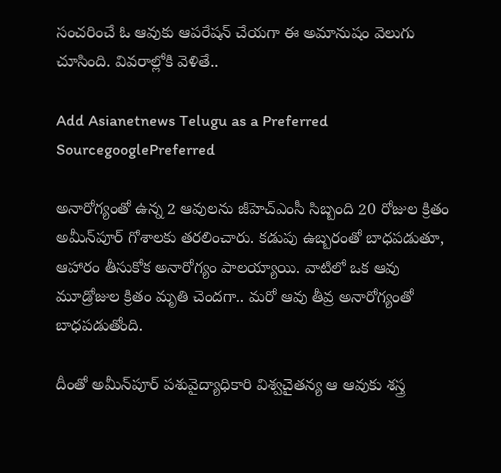సంచరించే ఓ ఆవుకు ఆపరేషన్ చేయగా ఈ అమానుషం వెలుగు చూసింది. వివరాల్లోకి వెళితే..

Add Asianetnews Telugu as a Preferred SourcegooglePreferred

అనారోగ్యంతో ఉన్న 2 ఆవులను జీహెచ్‌ఎంసీ సిబ్బంది 20 రోజుల క్రితం అమీన్‌పూర్‌ గోశాలకు తరలించారు. కడుపు ఉబ్బరంతో బాధపడుతూ, ఆహారం తీసుకోక అనారోగ్యం పాలయ్యాయి. వాటిలో ఒక ఆవు మూడ్రోజుల క్రితం మృతి చెందగా.. మరో ఆవు తీవ్ర అనారోగ్యంతో బాధపడుతోంది.

దీంతో అమీన్‌పూర్‌ పశువైద్యాధికారి విశ్వచైతన్య ఆ ఆవుకు శస్త్ర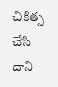చికిత్స చేసి దాని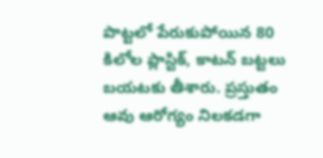పొట్టలో పేరుకుపోయిన 80 కిలోల ప్లాస్టిక్, కాటన్‌ బట్టలు బయటకు తీశారు. ప్రస్తుతం ఆవు ఆరోగ్యం నిలకడగా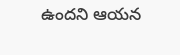ఉందని ఆయన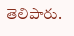తెలిపారు.